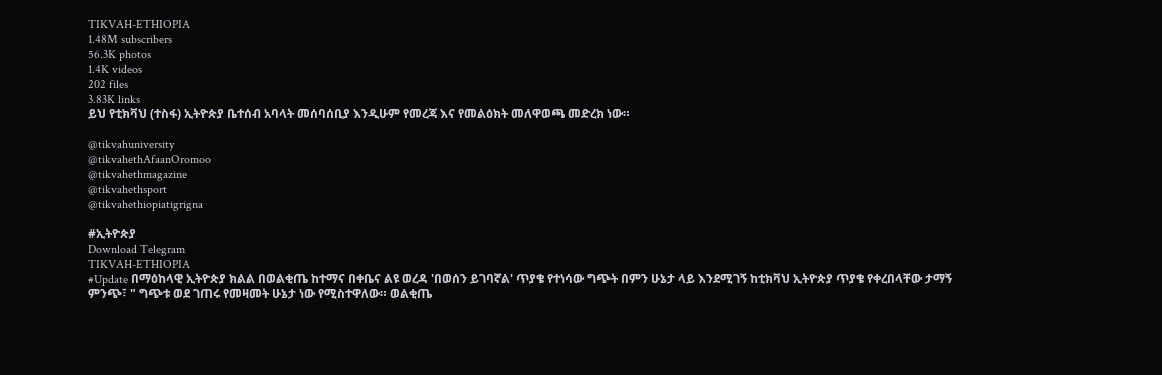TIKVAH-ETHIOPIA
1.48M subscribers
56.3K photos
1.4K videos
202 files
3.83K links
ይህ የቲክቫህ (ተስፋ) ኢትዮጵያ ቤተሰብ አባላት መሰባሰቢያ እንዲሁም የመረጃ እና የመልዕክት መለዋወጫ መድረክ ነው።

@tikvahuniversity
@tikvahethAfaanOromoo
@tikvahethmagazine
@tikvahethsport
@tikvahethiopiatigrigna

#ኢትዮጵያ
Download Telegram
TIKVAH-ETHIOPIA
#Update በማዕከላዊ ኢትዮጵያ ክልል በወልቂጤ ከተማና በቀቤና ልዩ ወረዳ 'በወሰን ይገባኛል' ጥያቄ የተነሳው ግጭት በምን ሁኔታ ላይ እንደሚገኝ ከቲክቫህ ኢትዮጵያ ጥያቄ የቀረበላቸው ታማኝ ምንጭ፣ " ግጭቱ ወደ ገጠሩ የመዛመት ሁኔታ ነው የሚስተዋለው። ወልቂጤ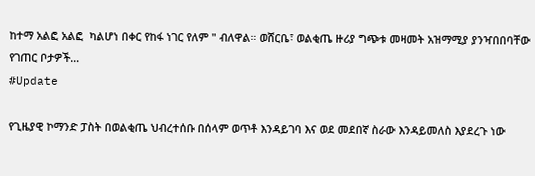ከተማ አልፎ አልፎ  ካልሆነ በቀር የከፋ ነገር የለም " ብለዋል። ወሸርቤ፣ ወልቂጤ ዙሪያ ግጭቱ መዛመት አዝማሚያ ያንዣበበባቸው የገጠር ቦታዎች…
#Update

የጊዜያዊ ኮማንድ ፓስት በወልቂጤ ህብረተሰቡ በሰላም ወጥቶ እንዳይገባ እና ወደ መደበኛ ስራው እንዳይመለስ እያደረጉ ነው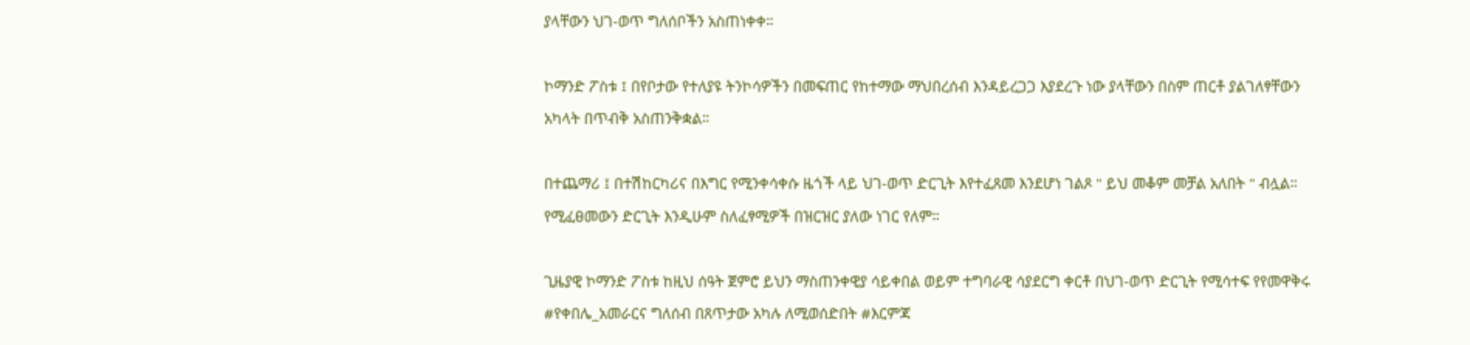ያላቸውን ህገ-ወጥ ግለሰቦችን አስጠነቀቀ።

ኮማንድ ፖስቱ ፤ በየቦታው የተለያዩ ትንኮሳዎችን በመፍጠር የከተማው ማህበረሰብ እንዳይረጋጋ እያደረጉ ነው ያላቸውን በስም ጠርቶ ያልገለፃቸውን አካላት በጥብቅ አስጠንቅቋል።

በተጨማሪ ፤ በተሽከርካሪና በእግር የሚንቀሳቀሱ ዜጎች ላይ ህገ-ወጥ ድርጊት እየተፈጸመ እንደሆነ ገልጾ " ይህ መቆም መቻል አለበት " ብሏል። የሚፈፀመውን ድርጊት እንዲሁም ስለፈፃሚዎች በዝርዝር ያለው ነገር የለም።

ጊዜያዊ ኮማንድ ፖስቱ ከዚህ ሰዓት ጀምሮ ይህን ማስጠንቀዊያ ሳይቀበል ወይም ተግባራዊ ሳያደርግ ቀርቶ በህገ-ወጥ ድርጊት የሚሳተፍ የየመዋቅሩ #የቀበሌ_አመራርና ግለሰብ በጸጥታው አካሉ ለሚወሰድበት #እርምጃ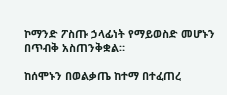ኮማንድ ፖስጡ ኃላፊነት የማይወስድ መሆኑን በጥብቅ አስጠንቅቋል።

ከሰሞኑን በወልቃጤ ከተማ በተፈጠረ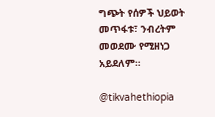ግጭት የሰዎች ህይወት መጥፋቱ፣ ንብረትም መወደሙ የሚዘነጋ አይደለም።

@tikvahethiopia